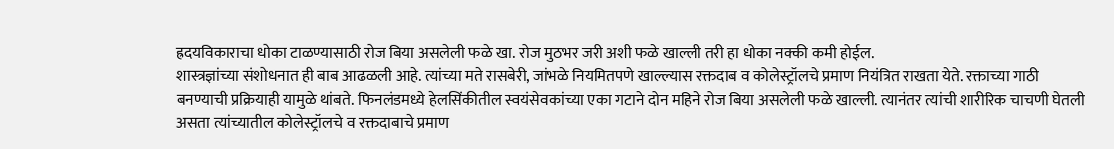ह्रदयविकाराचा धोका टाळण्यासाठी रोज बिया असलेली फळे खा. रोज मुठभर जरी अशी फळे खाल्ली तरी हा धोका नक्की कमी होईल.
शास्त्रज्ञांच्या संशोधनात ही बाब आढळली आहे. त्यांच्या मते रासबेरी, जांभळे नियमितपणे खाल्ल्यास रक्तदाब व कोलेस्ट्रॉलचे प्रमाण नियंत्रित राखता येते. रक्ताच्या गाठी बनण्याची प्रक्रियाही यामुळे थांबते. फिनलंडमध्ये हेलसिंकीतील स्वयंसेवकांच्या एका गटाने दोन महिने रोज बिया असलेली फळे खाल्ली. त्यानंतर त्यांची शारीरिक चाचणी घेतली असता त्यांच्यातील कोलेस्ट्रॉलचे व रक्तदाबाचे प्रमाण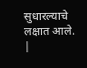सुधारल्याचे लक्षात आले.
|